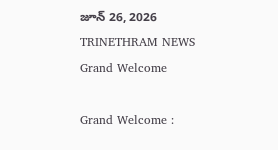జూన్ 26, 2026
TRINETHRAM NEWS
Grand Welcome

Grand Welcome :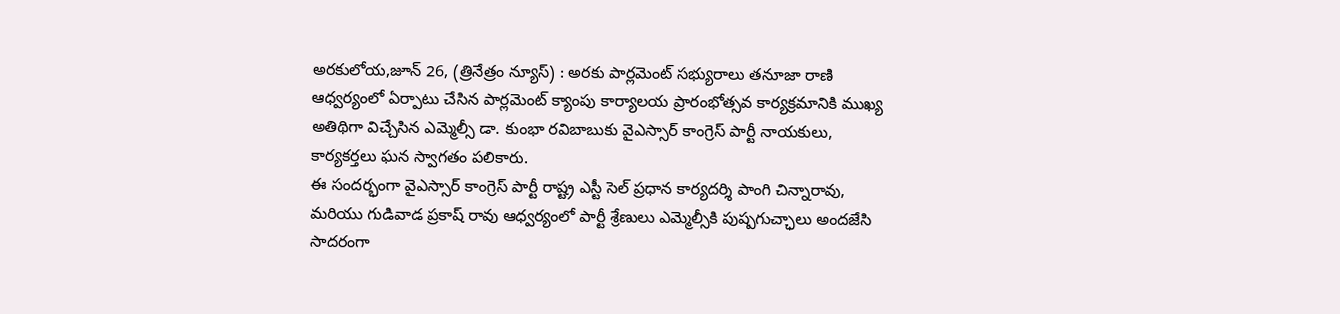అరకులోయ,జూన్ 26, (త్రినేత్రం న్యూస్) : అరకు పార్లమెంట్ సభ్యురాలు తనూజా రాణి ఆధ్వర్యంలో ఏర్పాటు చేసిన పార్లమెంట్ క్యాంపు కార్యాలయ ప్రారంభోత్సవ కార్యక్రమానికి ముఖ్య అతిథిగా విచ్చేసిన ఎమ్మెల్సీ డా. కుంభా రవిబాబుకు వైఎస్సార్ కాంగ్రెస్ పార్టీ నాయకులు, కార్యకర్తలు ఘన స్వాగతం పలికారు.
ఈ సందర్భంగా వైఎస్సార్ కాంగ్రెస్ పార్టీ రాష్ట్ర ఎస్టీ సెల్ ప్రధాన కార్యదర్శి పాంగి చిన్నారావు, మరియు గుడివాడ ప్రకాష్ రావు ఆధ్వర్యంలో పార్టీ శ్రేణులు ఎమ్మెల్సీకి పుష్పగుచ్ఛాలు అందజేసి సాదరంగా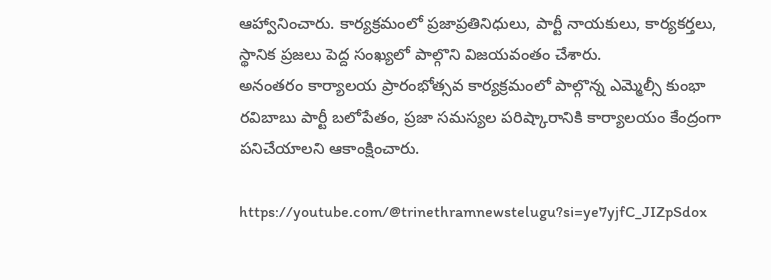ఆహ్వానించారు. కార్యక్రమంలో ప్రజాప్రతినిధులు, పార్టీ నాయకులు, కార్యకర్తలు, స్థానిక ప్రజలు పెద్ద సంఖ్యలో పాల్గొని విజయవంతం చేశారు.
అనంతరం కార్యాలయ ప్రారంభోత్సవ కార్యక్రమంలో పాల్గొన్న ఎమ్మెల్సీ కుంభా రవిబాబు పార్టీ బలోపేతం, ప్రజా సమస్యల పరిష్కారానికి కార్యాలయం కేంద్రంగా పనిచేయాలని ఆకాంక్షించారు.

https://youtube.com/@trinethramnewstelugu?si=ye7yjfC_JIZpSdox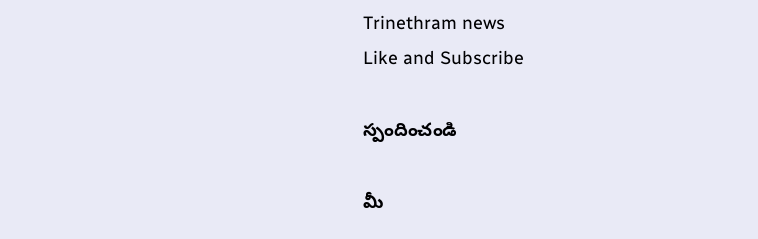Trinethram news
Like and Subscribe

స్పందించండి

మీ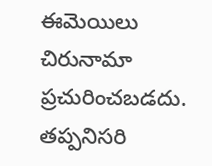ఈమెయిలు చిరునామా ప్రచురించబడదు. తప్పనిసరి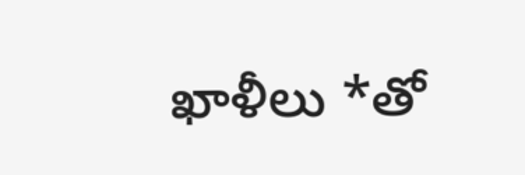ఖాళీలు *తో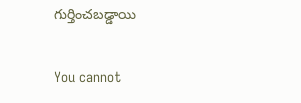గుర్తించబడ్డాయి

You cannot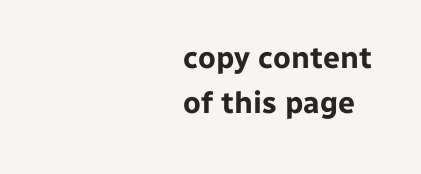copy content of this page